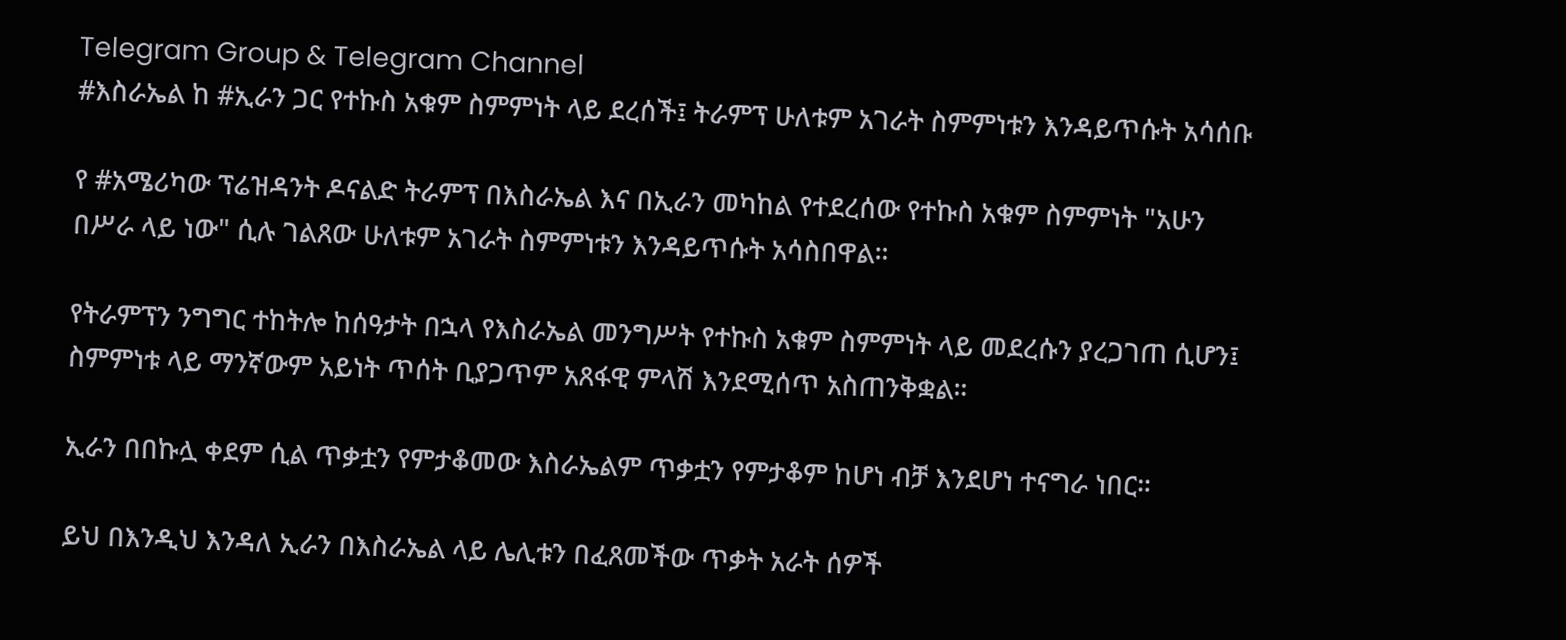Telegram Group & Telegram Channel
#እስራኤል ከ #ኢራን ጋር የተኩስ አቁም ስምምነት ላይ ደረሰች፤ ትራምፕ ሁለቱም አገራት ስምምነቱን እንዳይጥሱት አሳሰቡ

የ #አሜሪካው ፕሬዝዳንት ዶናልድ ትራምፕ በእስራኤል እና በኢራን መካከል የተደረሰው የተኩስ አቁም ስምምነት "አሁን በሥራ ላይ ነው" ሲሉ ገልጸው ሁለቱም አገራት ስምምነቱን እንዳይጥሱት አሳስበዋል።

የትራምፕን ንግግር ተከትሎ ከሰዓታት በኋላ የእስራኤል መንግሥት የተኩስ አቁም ስምምነት ላይ መደረሱን ያረጋገጠ ሲሆን፤ ስምምነቱ ላይ ማንኛውም አይነት ጥሰት ቢያጋጥም አጸፋዊ ምላሽ እንደሚሰጥ አስጠንቅቋል።

ኢራን በበኩሏ ቀደም ሲል ጥቃቷን የምታቆመው እስራኤልም ጥቃቷን የምታቆም ከሆነ ብቻ እንደሆነ ተናግራ ነበር።

ይህ በእንዲህ እንዳለ ኢራን በእስራኤል ላይ ሌሊቱን በፈጸመችው ጥቃት አራት ሰዎች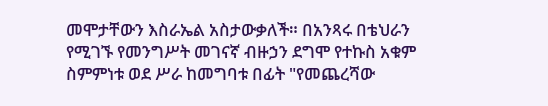መሞታቸውን እስራኤል አስታውቃለች። በአንጻሩ በቴህራን የሚገኙ የመንግሥት መገናኛ ብዙኃን ደግሞ የተኩስ አቁም ስምምነቱ ወደ ሥራ ከመግባቱ በፊት "የመጨረሻው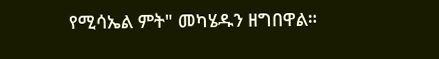የሚሳኤል ምት" መካሄዱን ዘግበዋል።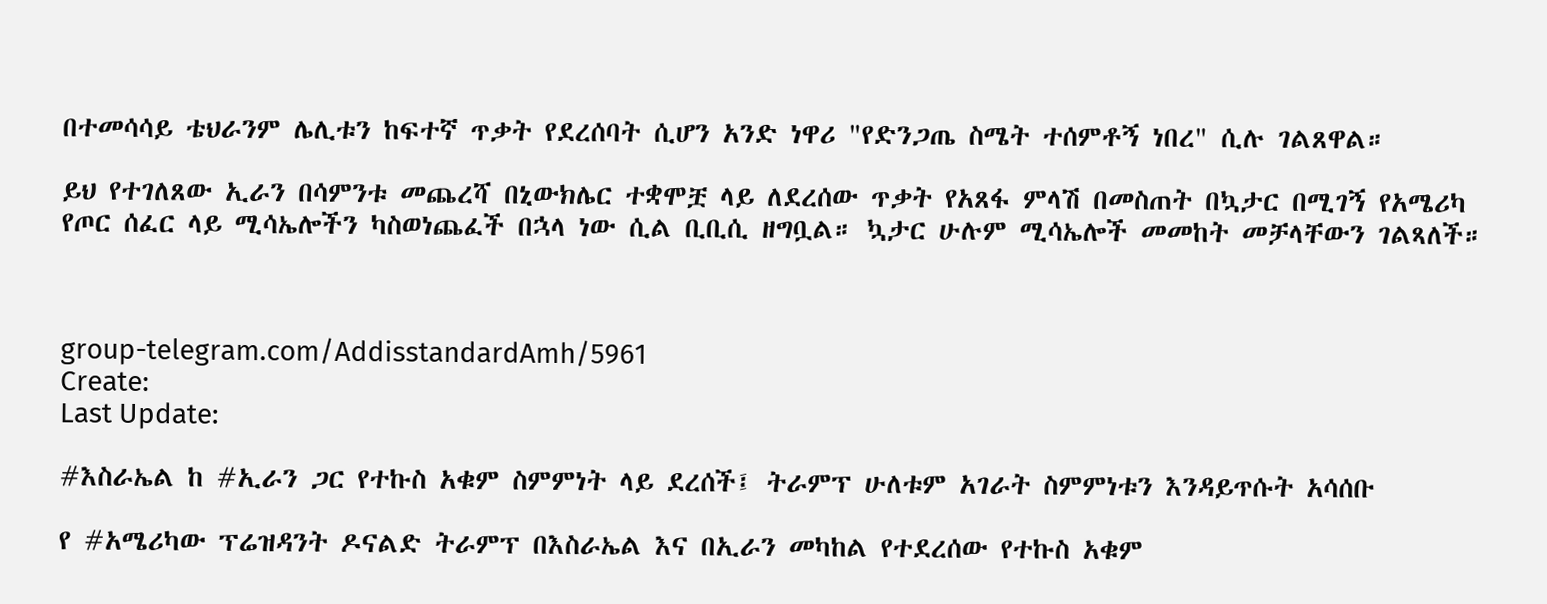በተመሳሳይ ቴህራንም ሌሊቱን ከፍተኛ ጥቃት የደረሰባት ሲሆን አንድ ነዋሪ "የድንጋጤ ስሜት ተሰምቶኝ ነበረ" ሲሉ ገልጸዋል።

ይህ የተገለጸው ኢራን በሳምንቱ መጨረሻ በኒውክሌር ተቋሞቿ ላይ ለደረሰው ጥቃት የአጸፋ ምላሽ በመስጠት በኳታር በሚገኝ የአሜሪካ የጦር ሰፈር ላይ ሚሳኤሎችን ካስወነጨፈች በኋላ ነው ሲል ቢቢሲ ዘግቧል። ኳታር ሁሉም ሚሳኤሎች መመከት መቻላቸውን ገልጻለች።



group-telegram.com/AddisstandardAmh/5961
Create:
Last Update:

#እስራኤል ከ #ኢራን ጋር የተኩስ አቁም ስምምነት ላይ ደረሰች፤ ትራምፕ ሁለቱም አገራት ስምምነቱን እንዳይጥሱት አሳሰቡ

የ #አሜሪካው ፕሬዝዳንት ዶናልድ ትራምፕ በእስራኤል እና በኢራን መካከል የተደረሰው የተኩስ አቁም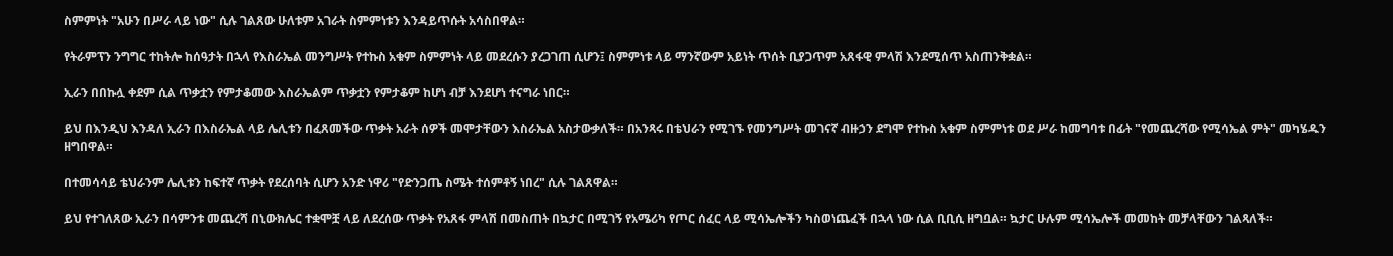ስምምነት "አሁን በሥራ ላይ ነው" ሲሉ ገልጸው ሁለቱም አገራት ስምምነቱን እንዳይጥሱት አሳስበዋል።

የትራምፕን ንግግር ተከትሎ ከሰዓታት በኋላ የእስራኤል መንግሥት የተኩስ አቁም ስምምነት ላይ መደረሱን ያረጋገጠ ሲሆን፤ ስምምነቱ ላይ ማንኛውም አይነት ጥሰት ቢያጋጥም አጸፋዊ ምላሽ እንደሚሰጥ አስጠንቅቋል።

ኢራን በበኩሏ ቀደም ሲል ጥቃቷን የምታቆመው እስራኤልም ጥቃቷን የምታቆም ከሆነ ብቻ እንደሆነ ተናግራ ነበር።

ይህ በእንዲህ እንዳለ ኢራን በእስራኤል ላይ ሌሊቱን በፈጸመችው ጥቃት አራት ሰዎች መሞታቸውን እስራኤል አስታውቃለች። በአንጻሩ በቴህራን የሚገኙ የመንግሥት መገናኛ ብዙኃን ደግሞ የተኩስ አቁም ስምምነቱ ወደ ሥራ ከመግባቱ በፊት "የመጨረሻው የሚሳኤል ምት" መካሄዱን ዘግበዋል።

በተመሳሳይ ቴህራንም ሌሊቱን ከፍተኛ ጥቃት የደረሰባት ሲሆን አንድ ነዋሪ "የድንጋጤ ስሜት ተሰምቶኝ ነበረ" ሲሉ ገልጸዋል።

ይህ የተገለጸው ኢራን በሳምንቱ መጨረሻ በኒውክሌር ተቋሞቿ ላይ ለደረሰው ጥቃት የአጸፋ ምላሽ በመስጠት በኳታር በሚገኝ የአሜሪካ የጦር ሰፈር ላይ ሚሳኤሎችን ካስወነጨፈች በኋላ ነው ሲል ቢቢሲ ዘግቧል። ኳታር ሁሉም ሚሳኤሎች መመከት መቻላቸውን ገልጻለች።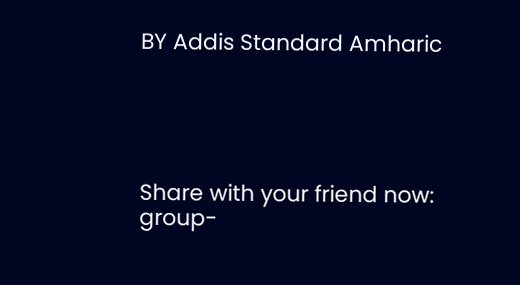BY Addis Standard Amharic





Share with your friend now:
group-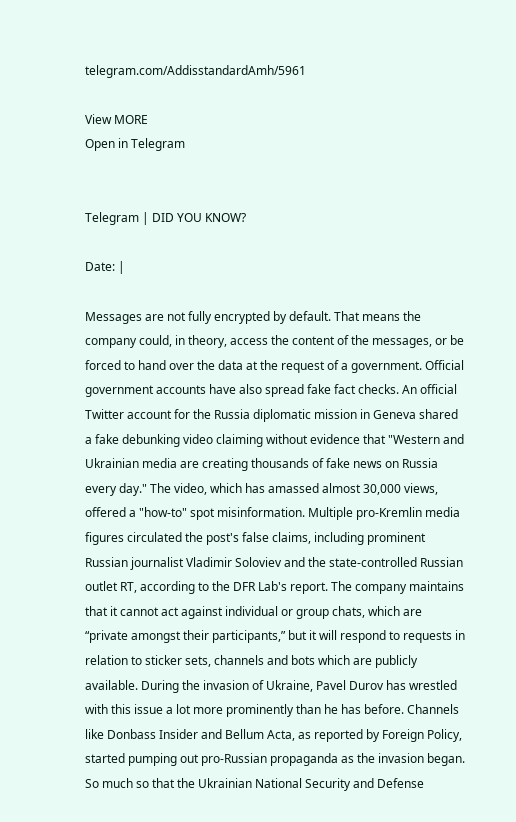telegram.com/AddisstandardAmh/5961

View MORE
Open in Telegram


Telegram | DID YOU KNOW?

Date: |

Messages are not fully encrypted by default. That means the company could, in theory, access the content of the messages, or be forced to hand over the data at the request of a government. Official government accounts have also spread fake fact checks. An official Twitter account for the Russia diplomatic mission in Geneva shared a fake debunking video claiming without evidence that "Western and Ukrainian media are creating thousands of fake news on Russia every day." The video, which has amassed almost 30,000 views, offered a "how-to" spot misinformation. Multiple pro-Kremlin media figures circulated the post's false claims, including prominent Russian journalist Vladimir Soloviev and the state-controlled Russian outlet RT, according to the DFR Lab's report. The company maintains that it cannot act against individual or group chats, which are “private amongst their participants,” but it will respond to requests in relation to sticker sets, channels and bots which are publicly available. During the invasion of Ukraine, Pavel Durov has wrestled with this issue a lot more prominently than he has before. Channels like Donbass Insider and Bellum Acta, as reported by Foreign Policy, started pumping out pro-Russian propaganda as the invasion began. So much so that the Ukrainian National Security and Defense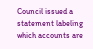Council issued a statement labeling which accounts are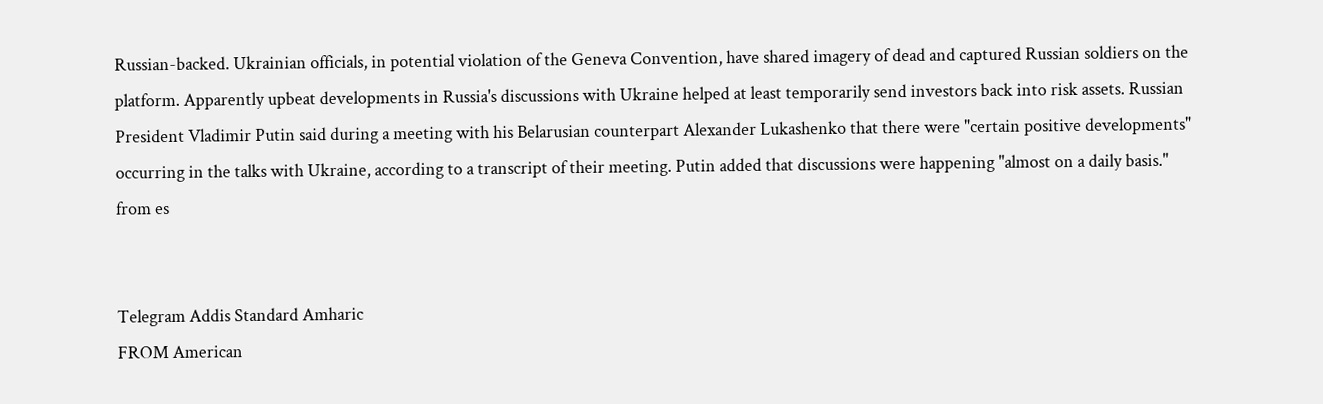Russian-backed. Ukrainian officials, in potential violation of the Geneva Convention, have shared imagery of dead and captured Russian soldiers on the platform. Apparently upbeat developments in Russia's discussions with Ukraine helped at least temporarily send investors back into risk assets. Russian President Vladimir Putin said during a meeting with his Belarusian counterpart Alexander Lukashenko that there were "certain positive developments" occurring in the talks with Ukraine, according to a transcript of their meeting. Putin added that discussions were happening "almost on a daily basis."
from es


Telegram Addis Standard Amharic
FROM American